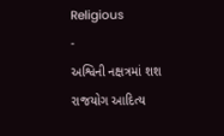Religious
-
અશ્વિની નક્ષત્રમાં શશ રાજયોગ આદિત્ય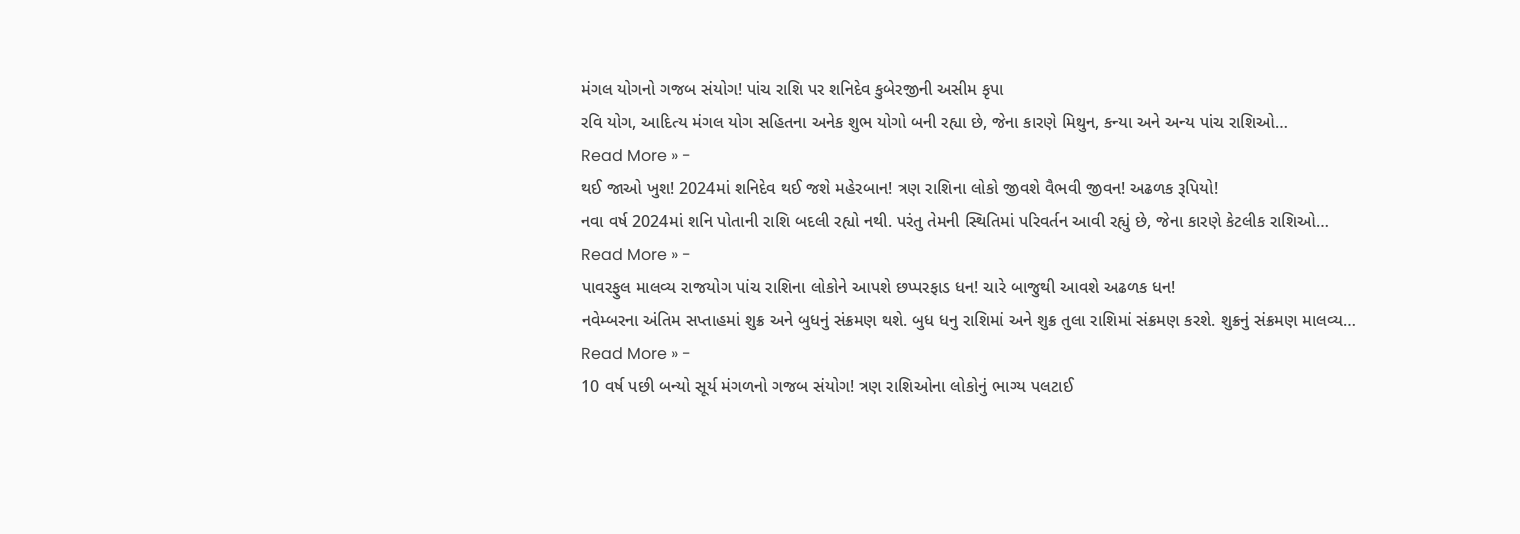મંગલ યોગનો ગજબ સંયોગ! પાંચ રાશિ પર શનિદેવ કુબેરજીની અસીમ કૃપા
રવિ યોગ, આદિત્ય મંગલ યોગ સહિતના અનેક શુભ યોગો બની રહ્યા છે, જેના કારણે મિથુન, કન્યા અને અન્ય પાંચ રાશિઓ…
Read More » -
થઈ જાઓ ખુશ! 2024માં શનિદેવ થઈ જશે મહેરબાન! ત્રણ રાશિના લોકો જીવશે વૈભવી જીવન! અઢળક રૂપિયો!
નવા વર્ષ 2024માં શનિ પોતાની રાશિ બદલી રહ્યો નથી. પરંતુ તેમની સ્થિતિમાં પરિવર્તન આવી રહ્યું છે, જેના કારણે કેટલીક રાશિઓ…
Read More » -
પાવરફુલ માલવ્ય રાજયોગ પાંચ રાશિના લોકોને આપશે છપ્પરફાડ ધન! ચારે બાજુથી આવશે અઢળક ધન!
નવેમ્બરના અંતિમ સપ્તાહમાં શુક્ર અને બુધનું સંક્રમણ થશે. બુધ ધનુ રાશિમાં અને શુક્ર તુલા રાશિમાં સંક્રમણ કરશે. શુક્રનું સંક્રમણ માલવ્ય…
Read More » -
10 વર્ષ પછી બન્યો સૂર્ય મંગળનો ગજબ સંયોગ! ત્રણ રાશિઓના લોકોનું ભાગ્ય પલટાઈ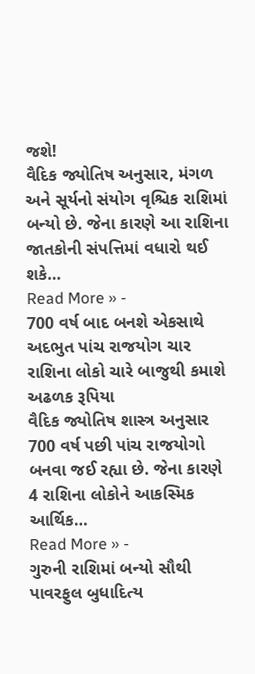જશે!
વૈદિક જ્યોતિષ અનુસાર, મંગળ અને સૂર્યનો સંયોગ વૃશ્ચિક રાશિમાં બન્યો છે. જેના કારણે આ રાશિના જાતકોની સંપત્તિમાં વધારો થઈ શકે…
Read More » -
700 વર્ષ બાદ બનશે એકસાથે અદભુત પાંચ રાજયોગ ચાર રાશિના લોકો ચારે બાજુથી કમાશે અઢળક રૂપિયા
વૈદિક જ્યોતિષ શાસ્ત્ર અનુસાર 700 વર્ષ પછી પાંચ રાજયોગો બનવા જઈ રહ્યા છે. જેના કારણે 4 રાશિના લોકોને આકસ્મિક આર્થિક…
Read More » -
ગુરુની રાશિમાં બન્યો સૌથી પાવરફુલ બુધાદિત્ય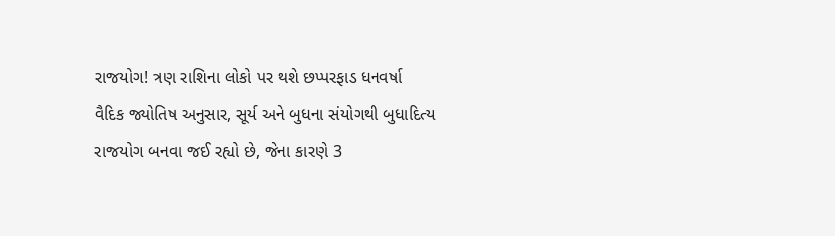રાજયોગ! ત્રણ રાશિના લોકો પર થશે છપ્પરફાડ ધનવર્ષા
વૈદિક જ્યોતિષ અનુસાર, સૂર્ય અને બુધના સંયોગથી બુધાદિત્ય રાજયોગ બનવા જઈ રહ્યો છે, જેના કારણે 3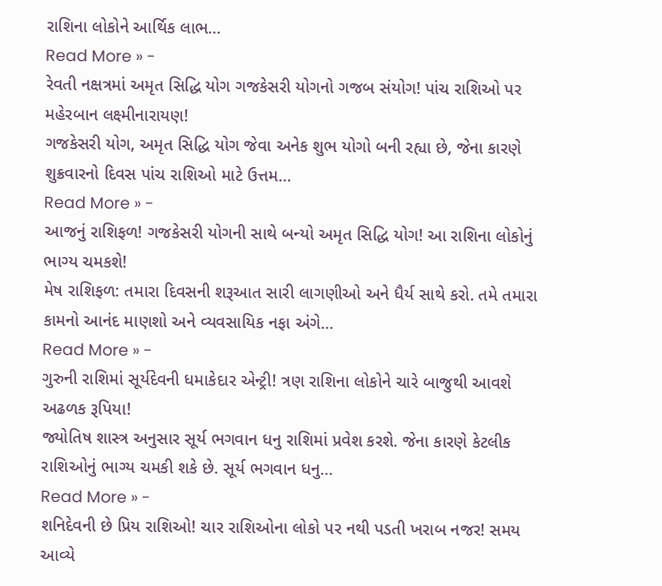રાશિના લોકોને આર્થિક લાભ…
Read More » -
રેવતી નક્ષત્રમાં અમૃત સિદ્ધિ યોગ ગજકેસરી યોગનો ગજબ સંયોગ! પાંચ રાશિઓ પર મહેરબાન લક્ષ્મીનારાયણ!
ગજકેસરી યોગ, અમૃત સિદ્ધિ યોગ જેવા અનેક શુભ યોગો બની રહ્યા છે, જેના કારણે શુક્રવારનો દિવસ પાંચ રાશિઓ માટે ઉત્તમ…
Read More » -
આજનું રાશિફળ! ગજકેસરી યોગની સાથે બન્યો અમૃત સિદ્ધિ યોગ! આ રાશિના લોકોનું ભાગ્ય ચમકશે!
મેષ રાશિફળ: તમારા દિવસની શરૂઆત સારી લાગણીઓ અને ધૈર્ય સાથે કરો. તમે તમારા કામનો આનંદ માણશો અને વ્યવસાયિક નફા અંગે…
Read More » -
ગુરુની રાશિમાં સૂર્યદેવની ધમાકેદાર એન્ટ્રી! ત્રણ રાશિના લોકોને ચારે બાજુથી આવશે અઢળક રૂપિયા!
જ્યોતિષ શાસ્ત્ર અનુસાર સૂર્ય ભગવાન ધનુ રાશિમાં પ્રવેશ કરશે. જેના કારણે કેટલીક રાશિઓનું ભાગ્ય ચમકી શકે છે. સૂર્ય ભગવાન ધનુ…
Read More » -
શનિદેવની છે પ્રિય રાશિઓ! ચાર રાશિઓના લોકો પર નથી પડતી ખરાબ નજર! સમય આવ્યે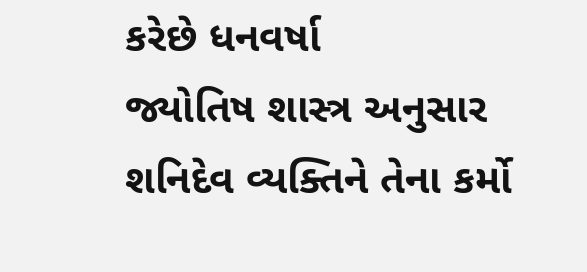કરેછે ધનવર્ષા
જ્યોતિષ શાસ્ત્ર અનુસાર શનિદેવ વ્યક્તિને તેના કર્મો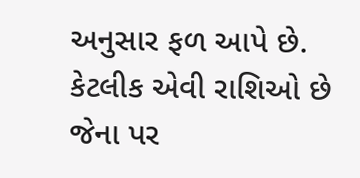અનુસાર ફળ આપે છે. કેટલીક એવી રાશિઓ છે જેના પર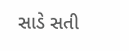સાડે સતી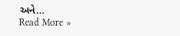અને…
Read More »